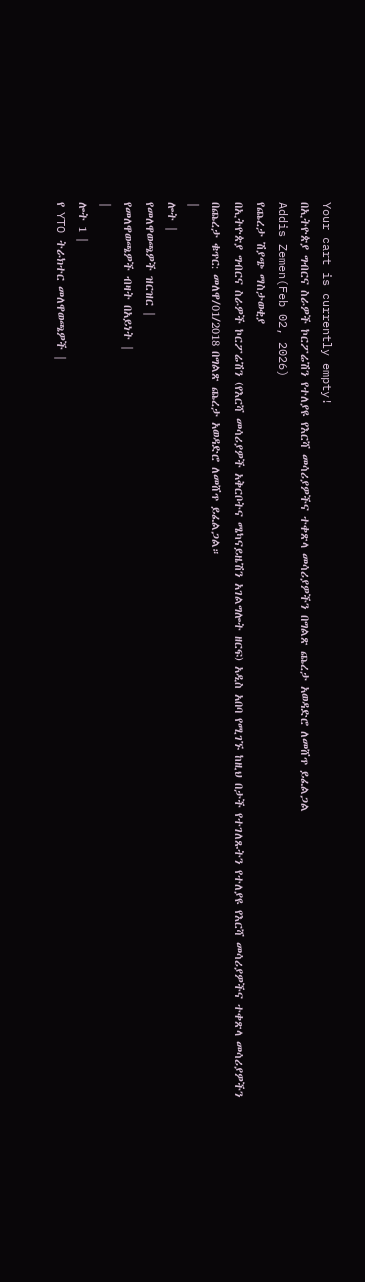Your cart is currently empty!
በኢትዮጵያ ግብርና ስራዎች ኮርፖሬሽን የተለያዩ የእርሻ መሳሪያዎችና ተቀጽላ መሳሪያዎችን በግልጽ ጨረታ አወዳድሮ ለመሸጥ ይፈልጋል
Addis Zemen(Feb 02, 2026)
የጨረታ ሽያጭ ማስታወቂያ
በኢትዮጵያ ግብርና ስራዎች ኮርፖሬሽን (የእርሻ መሳሪያዎች አቅርቦትና ሜካናይዜሽን አገልግሎት ዘርፍ) አዲስ አበባ የሚገኙ ከዚህ በታች የተገለጹትን የተለያዩ የእርሻ መሳሪያዎችና ተቀጽላ መሳሪያዎችን በጨረታ ቁጥር: መለዋ/01/2018 በግልጽ ጨረታ አወዳድሮ ለመሸጥ ይፈልጋል።
|
ሎት |
የመለዋወጫዎች ዝርዝር |
የመለዋወጫዎች ብዛት በአይነት |
|
ሎት 1 |
የ YTO ትራክተር መለዋወጫዎች |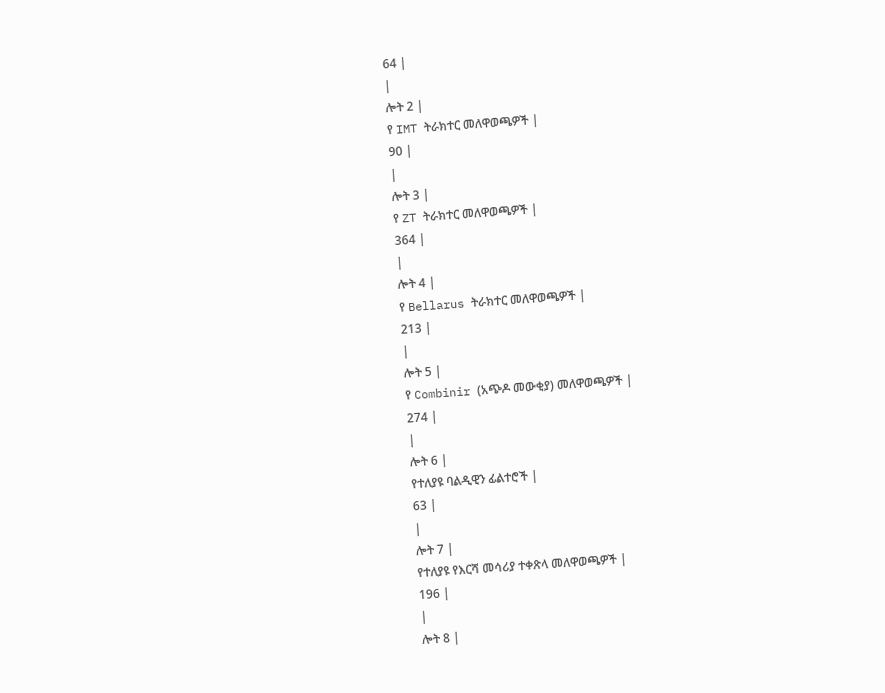64 |
|
ሎት 2 |
የ IMT ትራክተር መለዋወጫዎች |
90 |
|
ሎት 3 |
የ ZT ትራክተር መለዋወጫዎች |
364 |
|
ሎት 4 |
የ Bellarus ትራክተር መለዋወጫዎች |
213 |
|
ሎት 5 |
የ Combinir (አጭዶ መውቂያ) መለዋወጫዎች |
274 |
|
ሎት 6 |
የተለያዩ ባልዲዊን ፊልተሮች |
63 |
|
ሎት 7 |
የተለያዩ የእርሻ መሳሪያ ተቀጽላ መለዋወጫዎች |
196 |
|
ሎት 8 |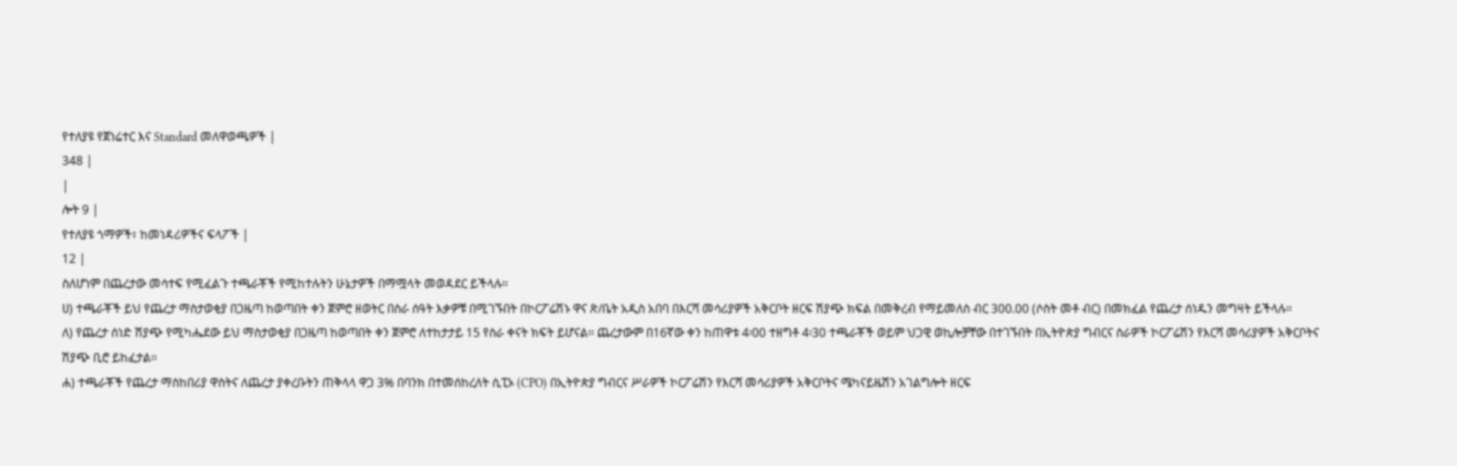የተለያዩ የጀነሬተር እና Standard መለዋወጫዎች |
348 |
|
ሎት 9 |
የተለያዩ ጎማዎች፣ ከመነዳሪዎችና ፍላፖች |
12 |
ስለሆነም በጨረታው መሳተፍ የሚፈልጉ ተጫራቾች የሚከተሉትን ሁኔታዎች በማሟላት መወዳደር ይችላሉ።
ሀ) ተጫራቾች ይህ የጨረታ ማስታወቂያ በጋዜጣ ከወጣበት ቀን ጀምሮ ዘወትር በስራ ሰዓት እቃዎቹ በሚገኙበት በኮርፖሬሽኑ ዋና ጽ/ቤት አዲስ አበባ በእርሻ መሳሪያዎች አቅርቦት ዘርፍ ሽያጭ ክፍል በመቅረብ የማይመለስ ብር 300.00 (ሶስት መቶ ብር) በመክፈል የጨረታ ሰነዱን መግዛት ይችላሉ።
ለ) የጨረታ ሰነድ ሽያጭ የሚካሔደው ይህ ማስታወቂያ በጋዜጣ ከወጣበት ቀን ጀምሮ ለተከታታይ 15 የስራ ቀናት ክፍት ይሆናል፡፡ ጨረታውም በ16ኛው ቀን ከጠዋቱ 4፡00 ተዘግቶ 4፡30 ተጫራቾች ወይም ህጋዊ ወኪሎቻቸው በተገኙበት በኢትዮጵያ ግብርና ስራዎች ኮርፖሬሽን የእርሻ መሳሪያዎች አቅርቦትና ሽያጭ ቢሮ ይከፈታል።
ሐ) ተጫራቾች የጨረታ ማስከበሪያ ዋስትና ለጨረታ ያቀረቡትን ጠቅላላ ዋጋ 3% በባንክ በተመሰከረለት ሲፒኦ (CPO) በኢትዮጵያ ግብርና ሥራዎች ኮርፖሬሽን የእርሻ መሳሪያዎች አቅርቦትና ሜካናይዜሽን አገልግሎት ዘርፍ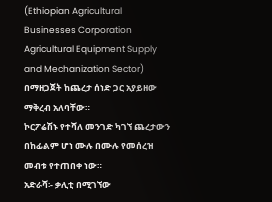(Ethiopian Agricultural Businesses Corporation Agricultural Equipment Supply and Mechanization Sector) በማዘጋጀት ከጨረታ ሰነድ ጋር አያይዘው ማቅረብ አለባቸው።
ኮርፖሬሽኑ የተሻለ መንገድ ካገኘ ጨረታውን በከፊልም ሆነ ሙሉ በሙሉ የመሰረዝ መብቱ የተጠበቀ ነው።
አድራሻ፡- ቃሊቲ በሚገኘው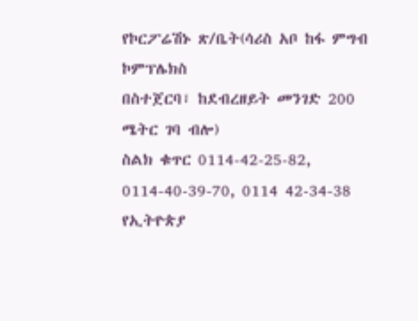የኮርፖሬሽኑ ጽ/ቤት(ሳሪስ አቦ ከፋ ምግብ ኮምፕሌክስ
በስተጀርባ፣ ከደብረዘይት መንገድ 200 ሜትር ገባ ብሎ)
ስልክ ቁጥር 0114-42-25-82, 0114-40-39-70, 0114 42-34-38
የኢትዮጵያ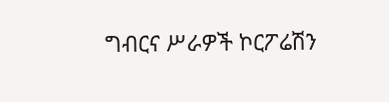ግብርና ሥራዎች ኮርፖሬሽን